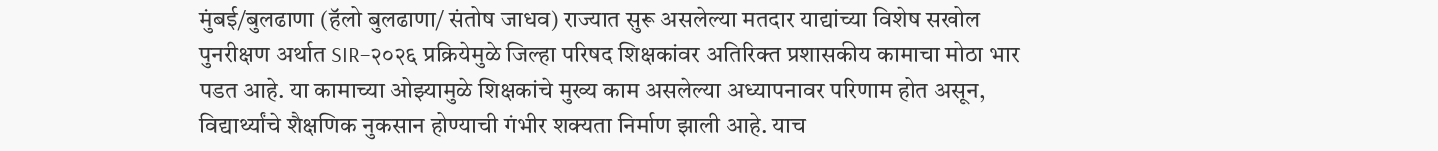मुंबई/बुलढाणा (हॅलो बुलढाणा/ संतोष जाधव) राज्यात सुरू असलेल्या मतदार याद्यांच्या विशेष सखोल पुनरीक्षण अर्थात SIR–२०२६ प्रक्रियेमुळे जिल्हा परिषद शिक्षकांवर अतिरिक्त प्रशासकीय कामाचा मोठा भार पडत आहे. या कामाच्या ओझ्यामुळे शिक्षकांचे मुख्य काम असलेल्या अध्यापनावर परिणाम होत असून, विद्यार्थ्यांचे शैक्षणिक नुकसान होण्याची गंभीर शक्यता निर्माण झाली आहे. याच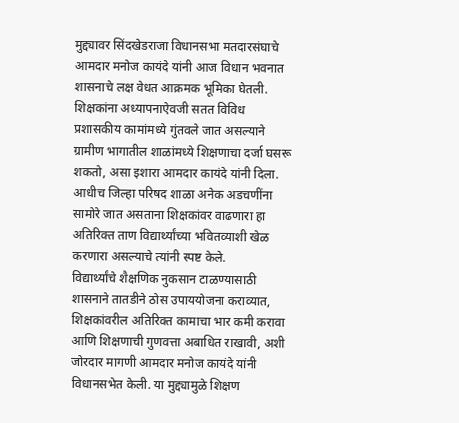मुद्द्यावर सिंदखेडराजा विधानसभा मतदारसंघाचे आमदार मनोज कायंदे यांनी आज विधान भवनात शासनाचे लक्ष वेधत आक्रमक भूमिका घेतली.
शिक्षकांना अध्यापनाऐवजी सतत विविध प्रशासकीय कामांमध्ये गुंतवले जात असल्याने ग्रामीण भागातील शाळांमध्ये शिक्षणाचा दर्जा घसरू शकतो, असा इशारा आमदार कायंदे यांनी दिला. आधीच जिल्हा परिषद शाळा अनेक अडचणींना सामोरे जात असताना शिक्षकांवर वाढणारा हा अतिरिक्त ताण विद्यार्थ्यांच्या भवितव्याशी खेळ करणारा असल्याचे त्यांनी स्पष्ट केले.
विद्यार्थ्यांचे शैक्षणिक नुकसान टाळण्यासाठी शासनाने तातडीने ठोस उपाययोजना कराव्यात, शिक्षकांवरील अतिरिक्त कामाचा भार कमी करावा आणि शिक्षणाची गुणवत्ता अबाधित राखावी, अशी जोरदार मागणी आमदार मनोज कायंदे यांनी विधानसभेत केली. या मुद्द्यामुळे शिक्षण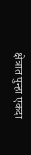क्षेत्रात पुन्हा एकदा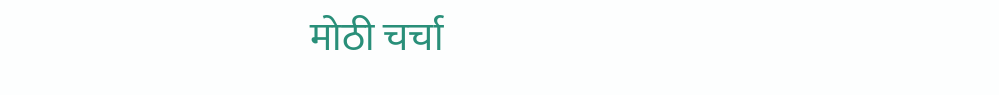मोठी चर्चा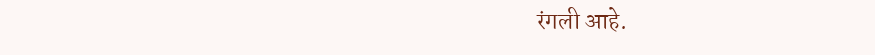रंगली आहे.